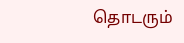தொடரும்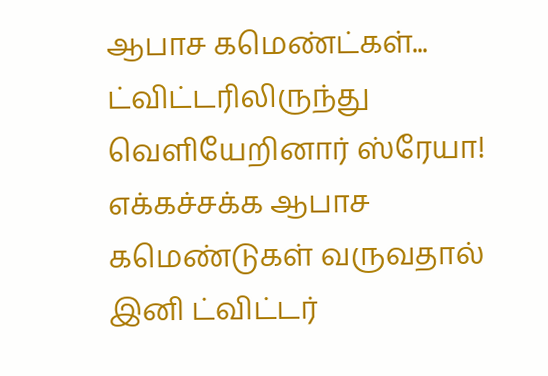ஆபாச கமெண்ட்கள்... ட்விட்டரிலிருந்து வெளியேறினார் ஸ்ரேயா!
எக்கச்சக்க ஆபாச கமெண்டுகள் வருவதால் இனி ட்விட்டர்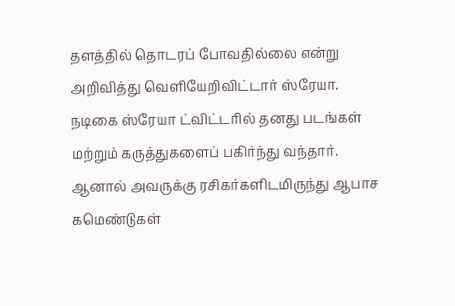தளத்தில் தொடரப் போவதில்லை என்று அறிவித்து வெளியேறிவிட்டார் ஸ்ரேயா.
நடிகை ஸ்ரேயா ட்விட்டரில் தனது படங்கள் மற்றும் கருத்துகளைப் பகிர்ந்து வந்தார். ஆனால் அவருக்கு ரசிகர்களிடமிருந்து ஆபாச கமெண்டுகள்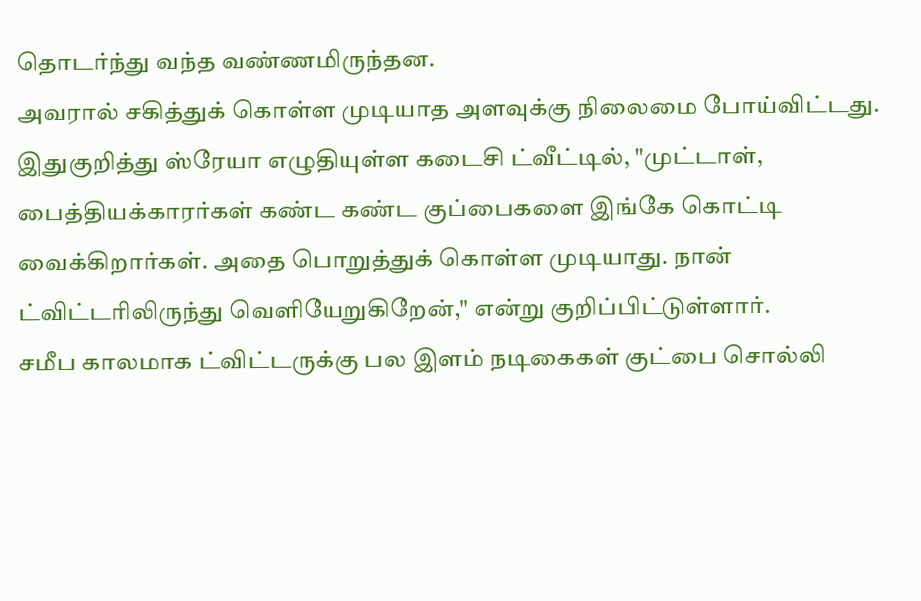தொடர்ந்து வந்த வண்ணமிருந்தன.
அவரால் சகித்துக் கொள்ள முடியாத அளவுக்கு நிலைமை போய்விட்டது. இதுகுறித்து ஸ்ரேயா எழுதியுள்ள கடைசி ட்வீட்டில், "முட்டாள், பைத்தியக்காரர்கள் கண்ட கண்ட குப்பைகளை இங்கே கொட்டி வைக்கிறார்கள். அதை பொறுத்துக் கொள்ள முடியாது. நான் ட்விட்டரிலிருந்து வெளியேறுகிறேன்," என்று குறிப்பிட்டுள்ளார்.
சமீப காலமாக ட்விட்டருக்கு பல இளம் நடிகைகள் குட்பை சொல்லி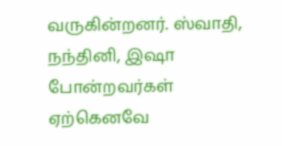வருகின்றனர். ஸ்வாதி, நந்தினி, இஷா போன்றவர்கள் ஏற்கெனவே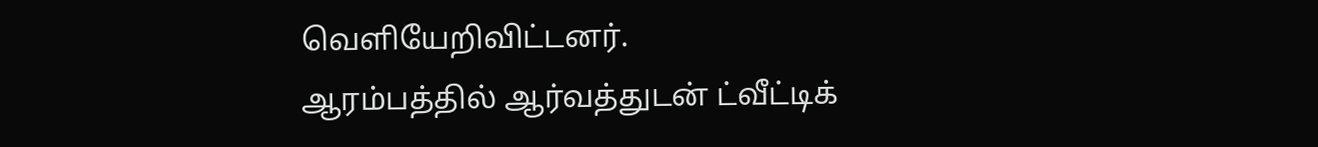வெளியேறிவிட்டனர்.
ஆரம்பத்தில் ஆர்வத்துடன் ட்வீட்டிக்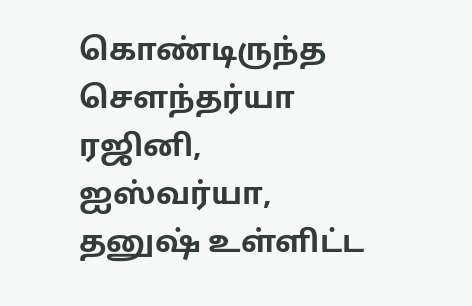கொண்டிருந்த சௌந்தர்யா ரஜினி, ஐஸ்வர்யா, தனுஷ் உள்ளிட்ட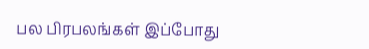பல பிரபலங்கள் இப்போது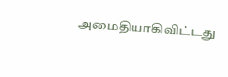அமைதியாகிவிட்டது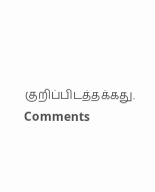குறிப்பிடத்தக்கது.
Comments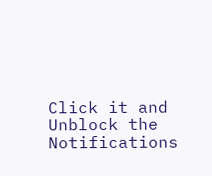Click it and Unblock the Notifications